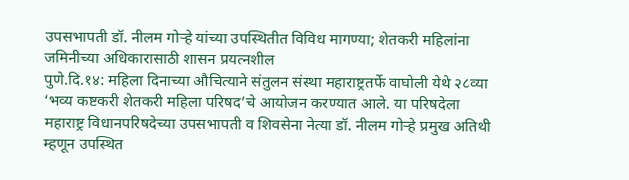उपसभापती डॉ. नीलम गोऱ्हे यांच्या उपस्थितीत विविध मागण्या; शेतकरी महिलांना जमिनीच्या अधिकारासाठी शासन प्रयत्नशील
पुणे.दि.१४: महिला दिनाच्या औचित्याने संतुलन संस्था महाराष्ट्रतर्फे वाघोली येथे २८व्या ‘भव्य कष्टकरी शेतकरी महिला परिषद’चे आयोजन करण्यात आले. या परिषदेला महाराष्ट्र विधानपरिषदेच्या उपसभापती व शिवसेना नेत्या डॉ. नीलम गोऱ्हे प्रमुख अतिथी म्हणून उपस्थित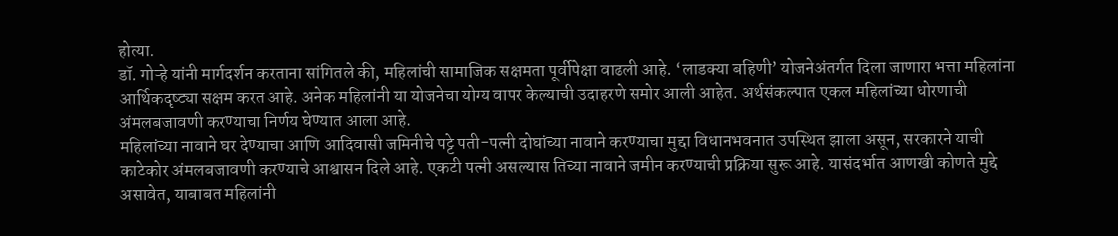होत्या.
डॉ. गोऱ्हे यांनी मार्गदर्शन करताना सांगितले की, महिलांची सामाजिक सक्षमता पूर्वीपेक्षा वाढली आहे. ‘लाडक्या बहिणी’ योजनेअंतर्गत दिला जाणारा भत्ता महिलांना आर्थिकदृष्ट्या सक्षम करत आहे. अनेक महिलांनी या योजनेचा योग्य वापर केल्याची उदाहरणे समोर आली आहेत. अर्थसंकल्पात एकल महिलांच्या धोरणाची अंमलबजावणी करण्याचा निर्णय घेण्यात आला आहे.
महिलांच्या नावाने घर देण्याचा आणि आदिवासी जमिनीचे पट्टे पती-पत्नी दोघांच्या नावाने करण्याचा मुद्दा विधानभवनात उपस्थित झाला असून, सरकारने याची काटेकोर अंमलबजावणी करण्याचे आश्वासन दिले आहे. एकटी पत्नी असल्यास तिच्या नावाने जमीन करण्याची प्रक्रिया सुरू आहे. यासंदर्भात आणखी कोणते मुद्दे असावेत, याबाबत महिलांनी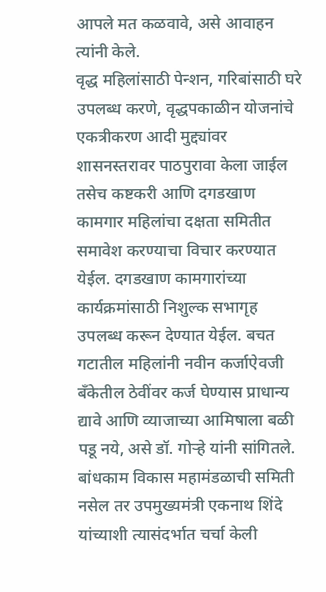आपले मत कळवावे, असे आवाहन त्यांनी केले.
वृद्ध महिलांसाठी पेन्शन, गरिबांसाठी घरे उपलब्ध करणे, वृद्धपकाळीन योजनांचे एकत्रीकरण आदी मुद्द्यांवर शासनस्तरावर पाठपुरावा केला जाईल तसेच कष्टकरी आणि दगडखाण कामगार महिलांचा दक्षता समितीत समावेश करण्याचा विचार करण्यात येईल. दगडखाण कामगारांच्या कार्यक्रमांसाठी निशुल्क सभागृह उपलब्ध करून देण्यात येईल. बचत गटातील महिलांनी नवीन कर्जाऐवजी बँकेतील ठेवींवर कर्ज घेण्यास प्राधान्य द्यावे आणि व्याजाच्या आमिषाला बळी पडू नये, असे डॉ. गोऱ्हे यांनी सांगितले. बांधकाम विकास महामंडळाची समिती नसेल तर उपमुख्यमंत्री एकनाथ शिंदे यांच्याशी त्यासंदर्भात चर्चा केली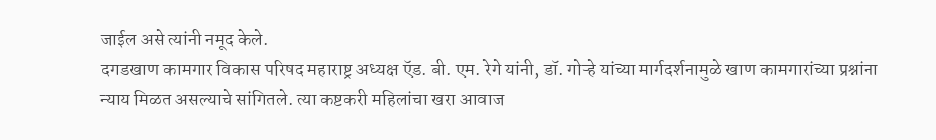जाईल असे त्यांनी नमूद केले.
दगडखाण कामगार विकास परिषद महाराष्ट्र अध्यक्ष ऍड. बी. एम. रेगे यांनी, डॉ. गोऱ्हे यांच्या मार्गदर्शनामुळे खाण कामगारांच्या प्रश्नांना न्याय मिळत असल्याचे सांगितले. त्या कष्टकरी महिलांचा खरा आवाज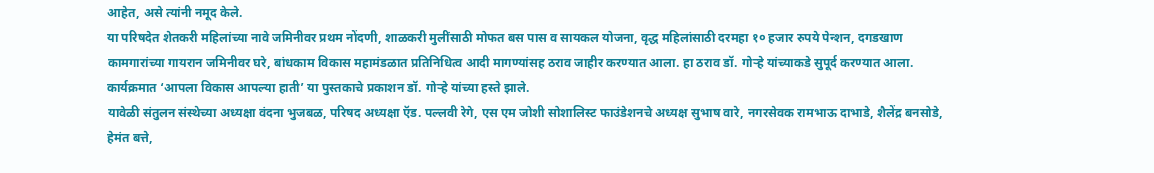आहेत, असे त्यांनी नमूद केले.
या परिषदेत शेतकरी महिलांच्या नावे जमिनीवर प्रथम नोंदणी, शाळकरी मुलींसाठी मोफत बस पास व सायकल योजना, वृद्ध महिलांसाठी दरमहा १० हजार रुपये पेन्शन, दगडखाण कामगारांच्या गायरान जमिनीवर घरे, बांधकाम विकास महामंडळात प्रतिनिधित्व आदी मागण्यांसह ठराव जाहीर करण्यात आला. हा ठराव डॉ. गोऱ्हे यांच्याकडे सुपूर्द करण्यात आला.
कार्यक्रमात ‘आपला विकास आपल्या हाती’ या पुस्तकाचे प्रकाशन डॉ. गोऱ्हे यांच्या हस्ते झाले.
यावेळी संतुलन संस्थेच्या अध्यक्षा वंदना भुजबळ, परिषद अध्यक्षा ऍड. पल्लवी रेगे, एस एम जोशी सोशालिस्ट फाउंडेशनचे अध्यक्ष सुभाष वारे, नगरसेवक रामभाऊ दाभाडे, शैलेंद्र बनसोडे, हेमंत बत्ते,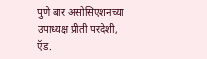पुणे बार असोसिएशनच्या उपाध्यक्ष प्रीती परदेशी, ऍड.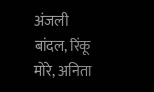अंजली बांदल, रिंकू मोरे, अनिता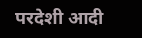परदेशी आदी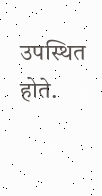उपस्थित होते.